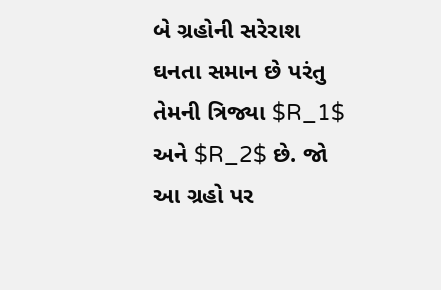બે ગ્રહોની સરેરાશ ઘનતા સમાન છે પરંતુ તેમની ત્રિજ્યા $R_1$ અને $R_2$ છે. જો આ ગ્રહો પર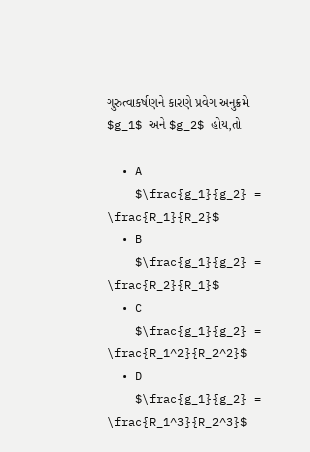ગુરુત્વાકર્ષણને કારણે પ્રવેગ અનુક્રમે $g_1$ અને $g_2$ હોય,તો

  • A
    $\frac{g_1}{g_2} = \frac{R_1}{R_2}$
  • B
    $\frac{g_1}{g_2} = \frac{R_2}{R_1}$
  • C
    $\frac{g_1}{g_2} = \frac{R_1^2}{R_2^2}$
  • D
    $\frac{g_1}{g_2} = \frac{R_1^3}{R_2^3}$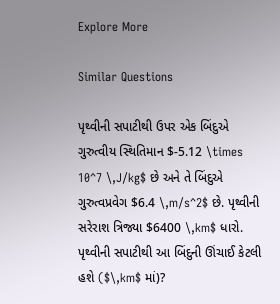Explore More

Similar Questions

પૃથ્વીની સપાટીથી ઉપર એક બિંદુએ ગુરુત્વીય સ્થિતિમાન $-5.12 \times 10^7 \,J/kg$ છે અને તે બિંદુએ ગુરુત્વપ્રવેગ $6.4 \,m/s^2$ છે. પૃથ્વીની સરેરાશ ત્રિજ્યા $6400 \,km$ ધારો. પૃથ્વીની સપાટીથી આ બિંદુની ઊંચાઈ કેટલી હશે ($\,km$ માં)?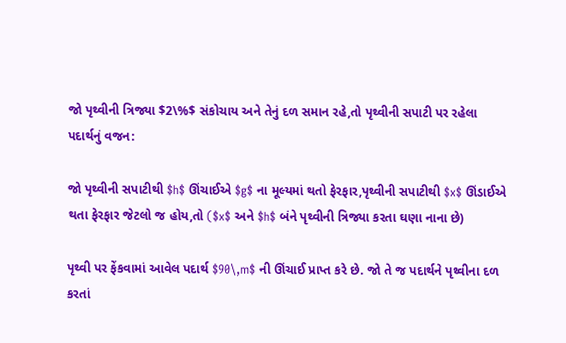જો પૃથ્વીની ત્રિજ્યા $2\%$ સંકોચાય અને તેનું દળ સમાન રહે,તો પૃથ્વીની સપાટી પર રહેલા પદાર્થનું વજન:

જો પૃથ્વીની સપાટીથી $h$ ઊંચાઈએ $g$ ના મૂલ્યમાં થતો ફેરફાર,પૃથ્વીની સપાટીથી $x$ ઊંડાઈએ થતા ફેરફાર જેટલો જ હોય,તો ($x$ અને $h$ બંને પૃથ્વીની ત્રિજ્યા કરતા ઘણા નાના છે)

પૃથ્વી પર ફેંકવામાં આવેલ પદાર્થ $90\,m$ ની ઊંચાઈ પ્રાપ્ત કરે છે. જો તે જ પદાર્થને પૃથ્વીના દળ કરતાં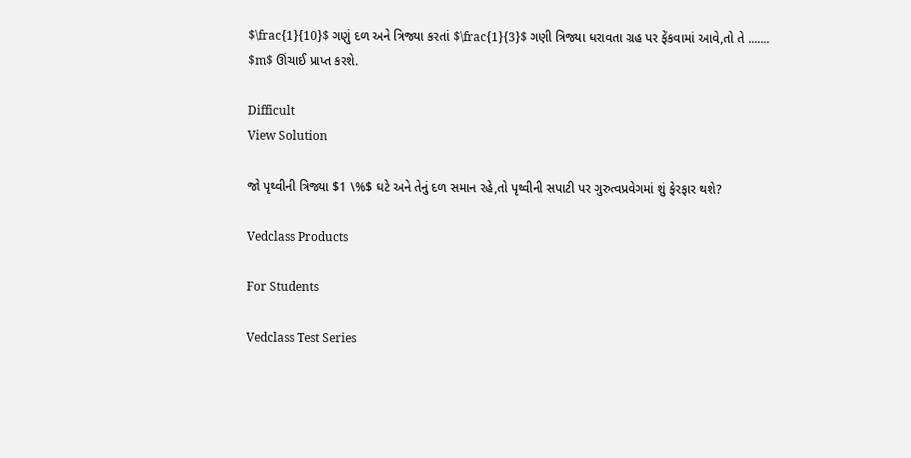$\frac{1}{10}$ ગણું દળ અને ત્રિજ્યા કરતાં $\frac{1}{3}$ ગણી ત્રિજ્યા ધરાવતા ગ્રહ પર ફેંકવામાં આવે,તો તે ....... $m$ ઊંચાઈ પ્રાપ્ત કરશે.

Difficult
View Solution

જો પૃથ્વીની ત્રિજ્યા $1 \%$ ઘટે અને તેનું દળ સમાન રહે,તો પૃથ્વીની સપાટી પર ગુરુત્વપ્રવેગમાં શું ફેરફાર થશે?

Vedclass Products

For Students

Vedclass Test Series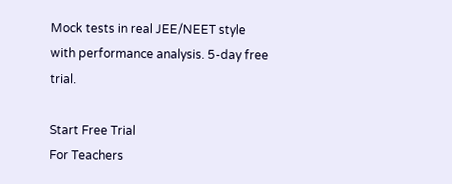Mock tests in real JEE/NEET style with performance analysis. 5-day free trial.

Start Free Trial
For Teachers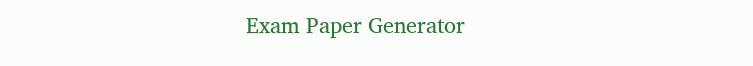Exam Paper Generator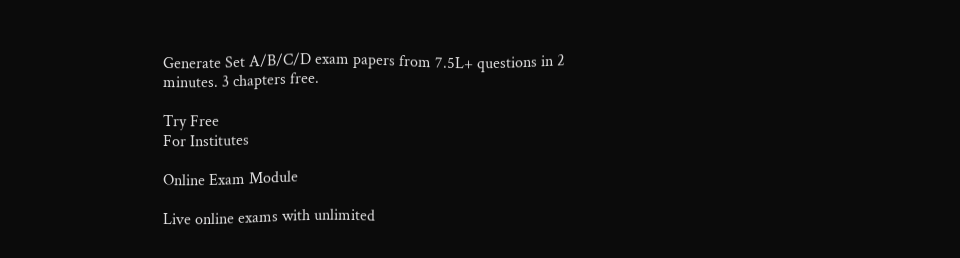Generate Set A/B/C/D exam papers from 7.5L+ questions in 2 minutes. 3 chapters free.

Try Free
For Institutes

Online Exam Module

Live online exams with unlimited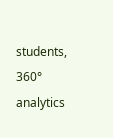students, 360° analytics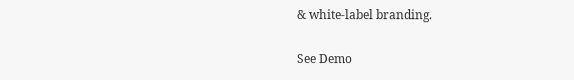& white-label branding.

See Demo